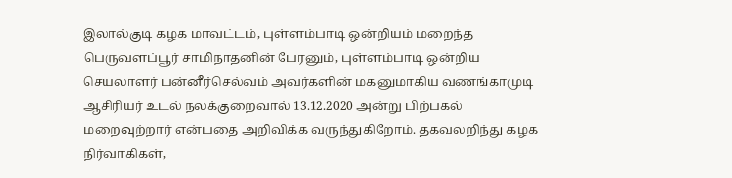இலால்குடி கழக மாவட்டம், புள்ளம்பாடி ஒன்றியம் மறைந்த பெருவளப்பூர் சாமிநாதனின் பேரனும், புள்ளம்பாடி ஒன்றிய செயலாளர் பன்னீர்செல்வம் அவர்களின் மகனுமாகிய வணங்காமுடி ஆசிரியர் உடல் நலக்குறைவால் 13.12.2020 அன்று பிற்பகல் மறைவுற்றார் என்பதை அறிவிக்க வருந்துகிறோம். தகவலறிந்து கழக நிர்வாகிகள்,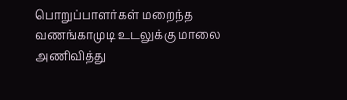பொறுப்பாளர்கள் மறைந்த வணங்காமுடி உடலுக்கு மாலை அணிவித்து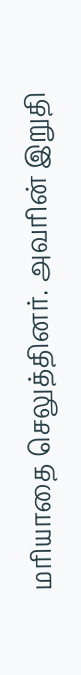மரியாதை செலுத்தினர். அவரின் இறுதி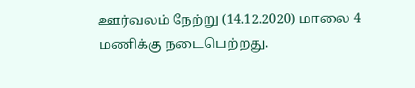ஊர்வலம் நேற்று (14.12.2020) மாலை 4 மணிக்கு நடைபெற்றது.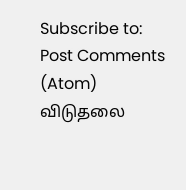Subscribe to:
Post Comments (Atom)
விடுதலை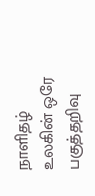நாளிதழ்
உலகின் ஒரே பகுத்தறிவு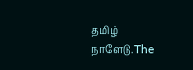தமிழ் நாளேடு.The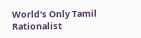World's Only Tamil Rationalist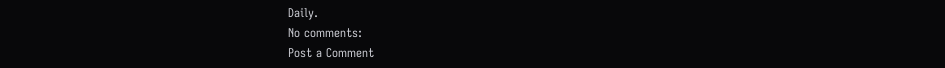Daily.
No comments:
Post a Comment